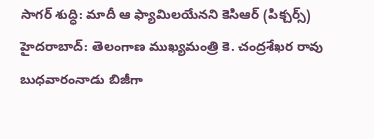సాగర్ శుద్ధి: మాదీ ఆ ఫ్యామిలయేనని కెసిఆర్ (పిక్చర్స్)
హైదరాబాద్: తెలంగాణ ముఖ్యమంత్రి కె. చంద్రశేఖర రావు బుధవారంనాడు బిజీగా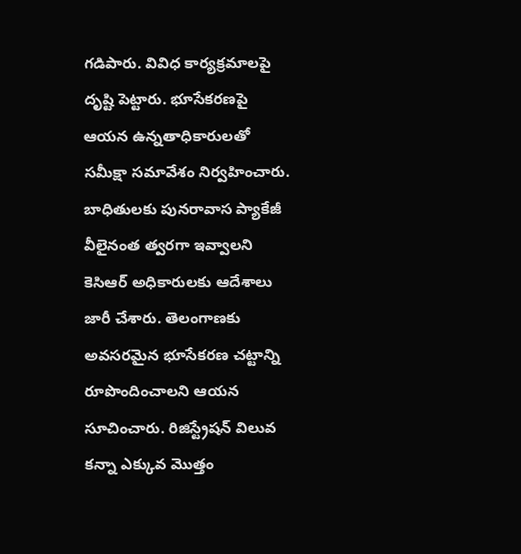గడిపారు. వివిధ కార్యక్రమాలపై దృష్టి పెట్టారు. భూసేకరణపై ఆయన ఉన్నతాధికారులతో సమీక్షా సమావేశం నిర్వహించారు. బాధితులకు పునరావాస ప్యాకేజీ వీలైనంత త్వరగా ఇవ్వాలని కెసిఆర్ అధికారులకు ఆదేశాలు జారీ చేశారు. తెలంగాణకు అవసరమైన భూసేకరణ చట్టాన్ని రూపొందించాలని ఆయన సూచించారు. రిజిస్ట్రేషన్ విలువ కన్నా ఎక్కువ మొత్తం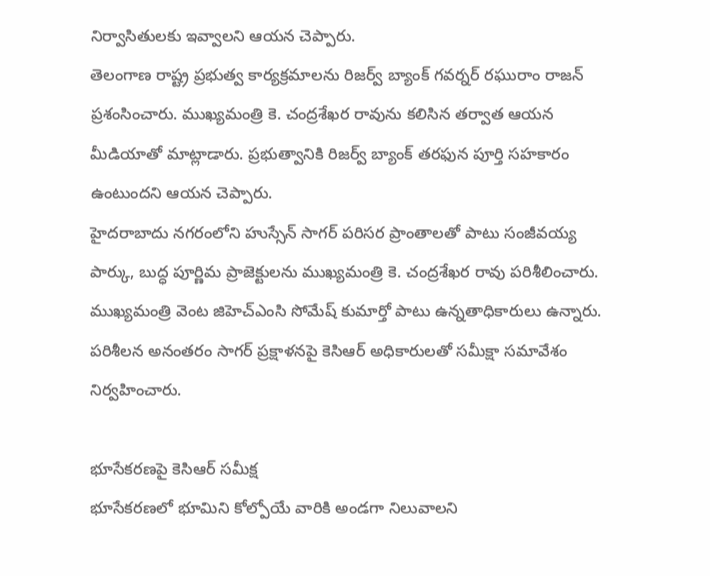నిర్వాసితులకు ఇవ్వాలని ఆయన చెప్పారు.
తెలంగాణ రాష్ట్ర ప్రభుత్వ కార్యక్రమాలను రిజర్వ్ బ్యాంక్ గవర్నర్ రఘురాం రాజన్ ప్రశంసించారు. ముఖ్యమంత్రి కె. చంద్రశేఖర రావును కలిసిన తర్వాత ఆయన మీడియాతో మాట్లాడారు. ప్రభుత్వానికి రిజర్వ్ బ్యాంక్ తరఫున పూర్తి సహకారం ఉంటుందని ఆయన చెప్పారు.
హైదరాబాదు నగరంలోని హుస్సేన్ సాగర్ పరిసర ప్రాంతాలతో పాటు సంజీవయ్య పార్కు, బుద్ధ పూర్ణిమ ప్రాజెక్టులను ముఖ్యమంత్రి కె. చంద్రశేఖర రావు పరిశీలించారు. ముఖ్యమంత్రి వెంట జిహెచ్ఎంసి సోమేష్ కుమార్తో పాటు ఉన్నతాధికారులు ఉన్నారు. పరిశీలన అనంతరం సాగర్ ప్రక్షాళనపై కెసిఆర్ అధికారులతో సమీక్షా సమావేశం నిర్వహించారు.

భూసేకరణపై కెసిఆర్ సమీక్ష
భూసేకరణలో భూమిని కోల్పోయే వారికి అండగా నిలువాలని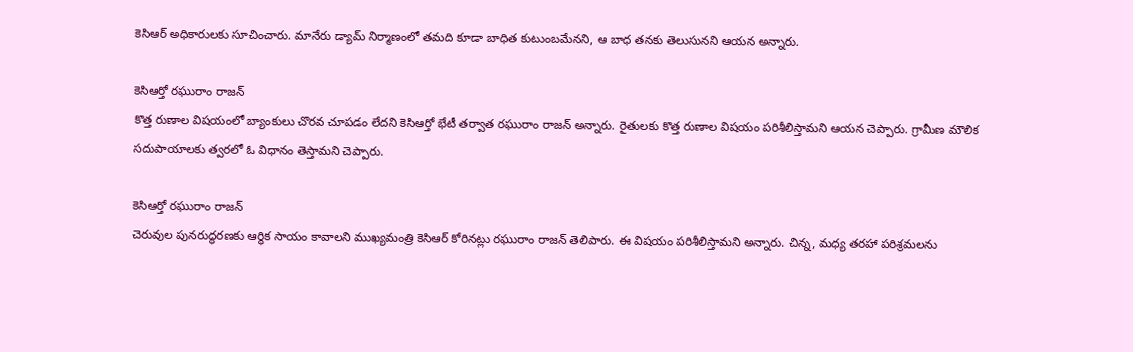కెసిఆర్ అధికారులకు సూచించారు. మానేరు డ్యామ్ నిర్మాణంలో తమది కూడా బాధిత కుటుంబమేనని, ఆ బాధ తనకు తెలుసునని ఆయన అన్నారు.

కెసిఆర్తో రఘురాం రాజన్
కొత్త రుణాల విషయంలో బ్యాంకులు చొరవ చూపడం లేదని కెసిఆర్తో భేటీ తర్వాత రఘురాం రాజన్ అన్నారు. రైతులకు కొత్త రుణాల విషయం పరిశీలిస్తామని ఆయన చెప్పారు. గ్రామీణ మౌలిక సదుపాయాలకు త్వరలో ఓ విధానం తెస్తామని చెప్పారు.

కెసిఆర్తో రఘురాం రాజన్
చెరువుల పునరుద్ధరణకు ఆర్థిక సాయం కావాలని ముఖ్యమంత్రి కెసిఆర్ కోరినట్లు రఘురాం రాజన్ తెలిపారు. ఈ విషయం పరిశీలిస్తామని అన్నారు. చిన్న, మధ్య తరహా పరిశ్రమలను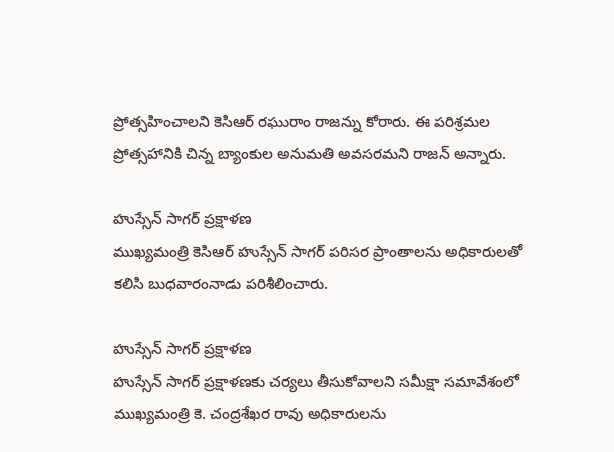ప్రోత్సహించాలని కెసిఆర్ రఘురాం రాజన్ను కోరారు. ఈ పరిశ్రమల ప్రోత్సహానికి చిన్న బ్యాంకుల అనుమతి అవసరమని రాజన్ అన్నారు.

హుస్సేన్ సాగర్ ప్రక్షాళణ
ముఖ్యమంత్రి కెసిఆర్ హుస్సేన్ సాగర్ పరిసర ప్రాంతాలను అధికారులతో కలిసి బుధవారంనాడు పరిశీలించారు.

హుస్సేన్ సాగర్ ప్రక్షాళణ
హుస్సేన్ సాగర్ ప్రక్షాళణకు చర్యలు తీసుకోవాలని సమీక్షా సమావేశంలో ముఖ్యమంత్రి కె. చంద్రశేఖర రావు అధికారులను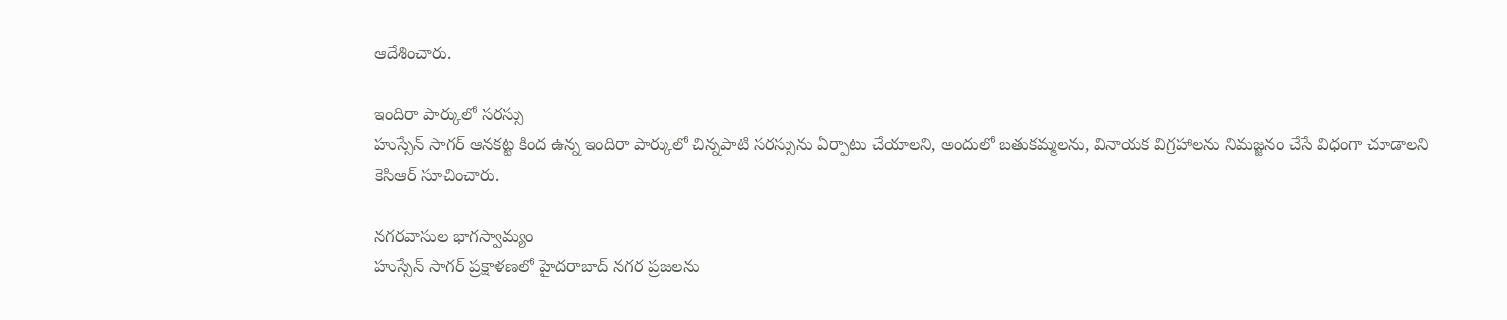ఆదేశించారు.

ఇందిరా పార్కులో సరస్సు
హుస్సేన్ సాగర్ ఆనకట్ట కింద ఉన్న ఇందిరా పార్కులో చిన్నపాటి సరస్సును ఏర్పాటు చేయాలని, అందులో బతుకమ్మలను, వినాయక విగ్రహాలను నిమజ్జనం చేసే విధంగా చూడాలని కెసిఆర్ సూచించారు.

నగరవాసుల భాగస్వామ్యం
హుస్సేన్ సాగర్ ప్రక్షాళణలో హైదరాబాద్ నగర ప్రజలను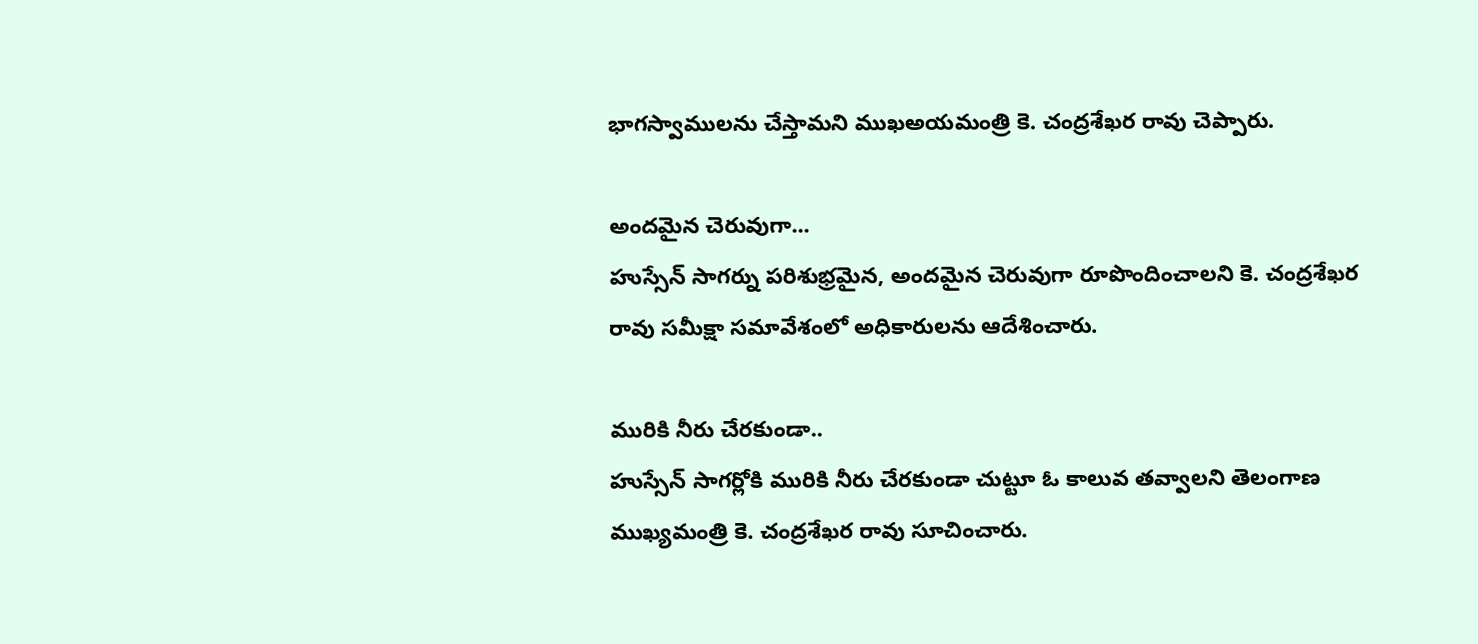భాగస్వాములను చేస్తామని ముఖఅయమంత్రి కె. చంద్రశేఖర రావు చెప్పారు.

అందమైన చెరువుగా...
హుస్సేన్ సాగర్ను పరిశుభ్రమైన, అందమైన చెరువుగా రూపొందించాలని కె. చంద్రశేఖర రావు సమీక్షా సమావేశంలో అధికారులను ఆదేశించారు.

మురికి నీరు చేరకుండా..
హుస్సేన్ సాగర్లోకి మురికి నీరు చేరకుండా చుట్టూ ఓ కాలువ తవ్వాలని తెలంగాణ ముఖ్యమంత్రి కె. చంద్రశేఖర రావు సూచించారు.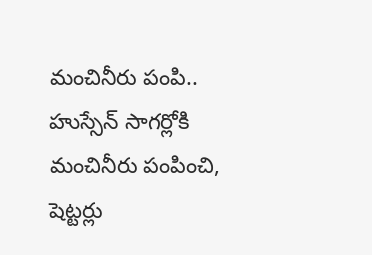మంచినీరు పంపి..
హుస్సేన్ సాగర్లోకి మంచినీరు పంపించి, షెట్టర్లు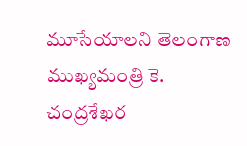మూసేయాలని తెలంగాణ ముఖ్యమంత్రి కె. చంద్రశేఖర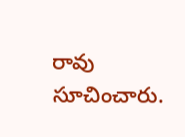రావు సూచించారు.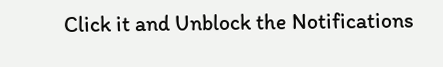Click it and Unblock the Notifications